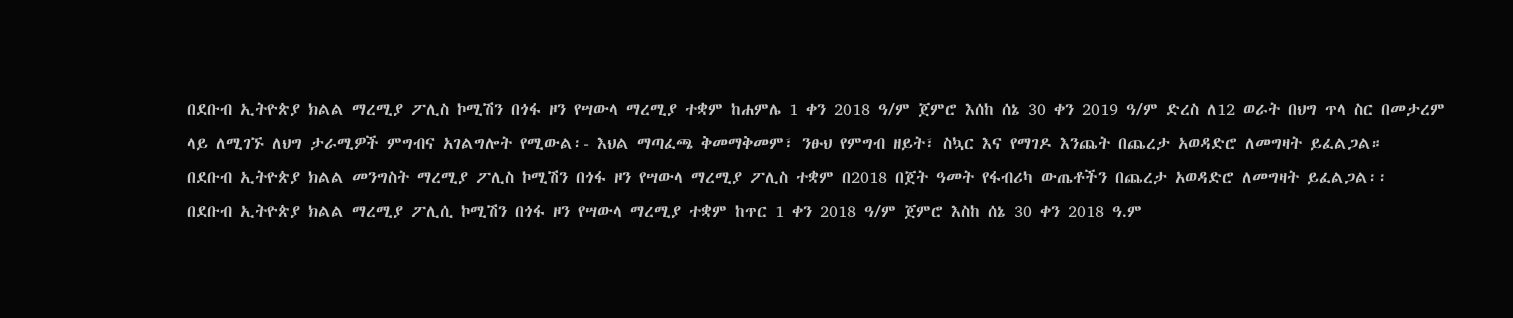በደቡብ ኢትዮጵያ ክልል ማረሚያ ፖሊስ ኮሚሽን በጎፋ ዞን የሣውላ ማረሚያ ተቋም ከሐምሌ 1 ቀን 2018 ዓ/ም ጀምሮ እሰከ ሰኔ 30 ቀን 2019 ዓ/ም ድረስ ለ12 ወራት በህግ ጥላ ስር በመታረም ላይ ለሚገኙ ለህግ ታራሚዎች ምግብና አገልግሎት የሚውል፡- እህል ማጣፈጫ ቅመማቅመም፣ ንፁህ የምግብ ዘይት፣ ስኳር እና የማገዶ እንጨት በጨረታ አወዳድሮ ለመግዛት ይፈልጋል።
በደቡብ ኢትዮጵያ ክልል መንግስት ማረሚያ ፖሊስ ኮሚሽን በጎፋ ዞን የሣውላ ማረሚያ ፖሊስ ተቋም በ2018 በጀት ዓመት የፋብሪካ ውጤቶችን በጨረታ አወዳድሮ ለመግዛት ይፈልጋል፡፡
በደቡብ ኢትዮጵያ ክልል ማረሚያ ፖሊሲ ኮሚሽን በጎፋ ዞን የሣውላ ማረሚያ ተቋም ከጥር 1 ቀን 2018 ዓ/ም ጀምሮ እስከ ሰኔ 30 ቀን 2018 ዓ.ም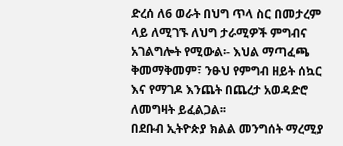ድረሰ ለ6 ወራት በህግ ጥላ ስር በመታረም ላይ ለሚገኙ ለህግ ታራሚዎች ምግብና አገልግሎት የሚውል፡- እህል ማጣፈጫ ቅመማቅመም፣ ንፁህ የምግብ ዘይት ሰኳር እና የማገዶ እንጨት በጨረታ አወዳድሮ ለመግዛት ይፈልጋል፡፡
በደቡብ ኢትዮጵያ ክልል መንግሰት ማረሚያ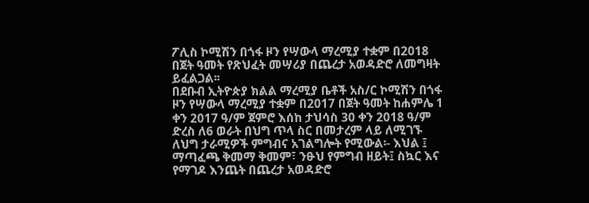ፖሊስ ኮሚሽን በጎፋ ዞን የሣውላ ማረሚያ ተቋም በ2018 በጀት ዓመት የጽህፈት መሣሪያ በጨረታ አወዳድሮ ለመግዛት ይፈልጋል፡፡
በደቡብ ኢትዮጵያ ክልል ማረሚያ ቤቶች አስ/ር ኮሚሽን በጎፋ ዞን የሣውላ ማረሚያ ተቋም በ2017 በጀት ዓመት ከሐምሌ 1 ቀን 2017 ዓ/ም ጀምሮ እሰከ ታህሳስ 30 ቀን 2018 ዓ/ም ድረስ ለ6 ወራት በህግ ጥላ ስር በመታረም ላይ ለሚገኙ ለህግ ታራሚዎች ምግብና አገልግሎት የሚውል፡- እህል ፤ ማጣፈጫ ቅመማ ቅመም፣ ንፁህ የምግብ ዘይት፤ ስኳር እና የማገዶ እንጨት በጨረታ አወዳድሮ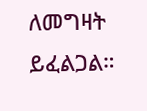ለመግዛት ይፈልጋል።